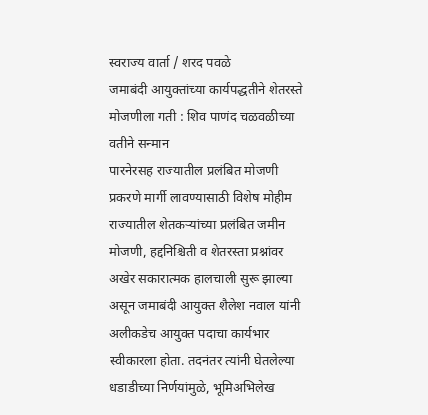स्वराज्य वार्ता / शरद पवळे
जमाबंदी आयुक्तांच्या कार्यपद्धतीने शेतरस्ते मोजणीला गती : शिव पाणंद चळवळीच्या वतीने सन्मान
पारनेरसह राज्यातील प्रलंबित मोजणी प्रकरणे मार्गी लावण्यासाठी विशेष मोहीम
राज्यातील शेतकऱ्यांच्या प्रलंबित जमीन मोजणी, हद्दनिश्चिती व शेतरस्ता प्रश्नांवर अखेर सकारात्मक हालचाली सुरू झाल्या असून जमाबंदी आयुक्त शैलेश नवाल यांनी अलीकडेच आयुक्त पदाचा कार्यभार स्वीकारला होता. तदनंतर त्यांनी घेतलेल्या धडाडीच्या निर्णयांमुळे, भूमिअभिलेख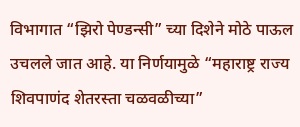विभागात “झिरो पेण्डन्सी” च्या दिशेने मोठे पाऊल उचलले जात आहे. या निर्णयामुळे “महाराष्ट्र राज्य शिवपाणंद शेतरस्ता चळवळीच्या”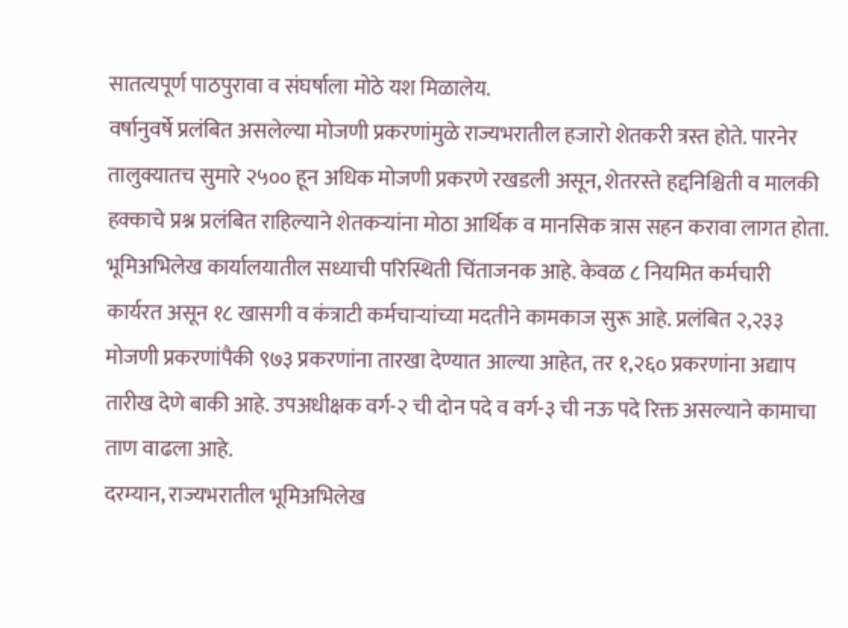सातत्यपूर्ण पाठपुरावा व संघर्षाला मोठे यश मिळालेय.
वर्षानुवर्षे प्रलंबित असलेल्या मोजणी प्रकरणांमुळे राज्यभरातील हजारो शेतकरी त्रस्त होते. पारनेर तालुक्यातच सुमारे २५०० हून अधिक मोजणी प्रकरणे रखडली असून, शेतरस्ते हद्दनिश्चिती व मालकी हक्काचे प्रश्न प्रलंबित राहिल्याने शेतकऱ्यांना मोठा आर्थिक व मानसिक त्रास सहन करावा लागत होता.
भूमिअभिलेख कार्यालयातील सध्याची परिस्थिती चिंताजनक आहे. केवळ ८ नियमित कर्मचारी कार्यरत असून १८ खासगी व कंत्राटी कर्मचाऱ्यांच्या मदतीने कामकाज सुरू आहे. प्रलंबित २,२३३ मोजणी प्रकरणांपैकी ९७३ प्रकरणांना तारखा देण्यात आल्या आहेत, तर १,२६० प्रकरणांना अद्याप तारीख देणे बाकी आहे. उपअधीक्षक वर्ग-२ ची दोन पदे व वर्ग-३ ची नऊ पदे रिक्त असल्याने कामाचा ताण वाढला आहे.
दरम्यान, राज्यभरातील भूमिअभिलेख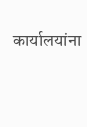कार्यालयांना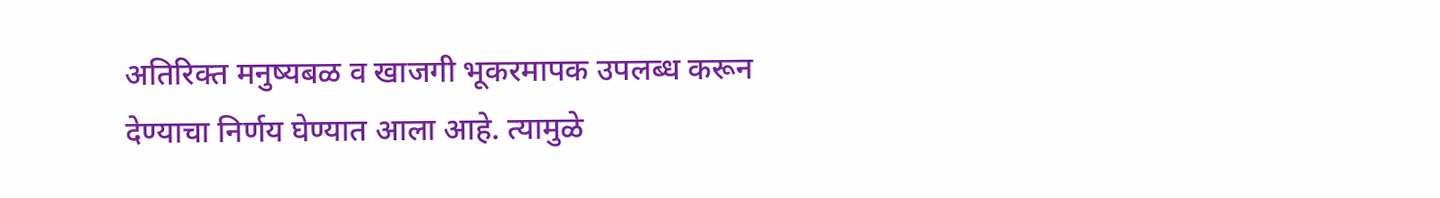अतिरिक्त मनुष्यबळ व खाजगी भूकरमापक उपलब्ध करून देण्याचा निर्णय घेण्यात आला आहे. त्यामुळे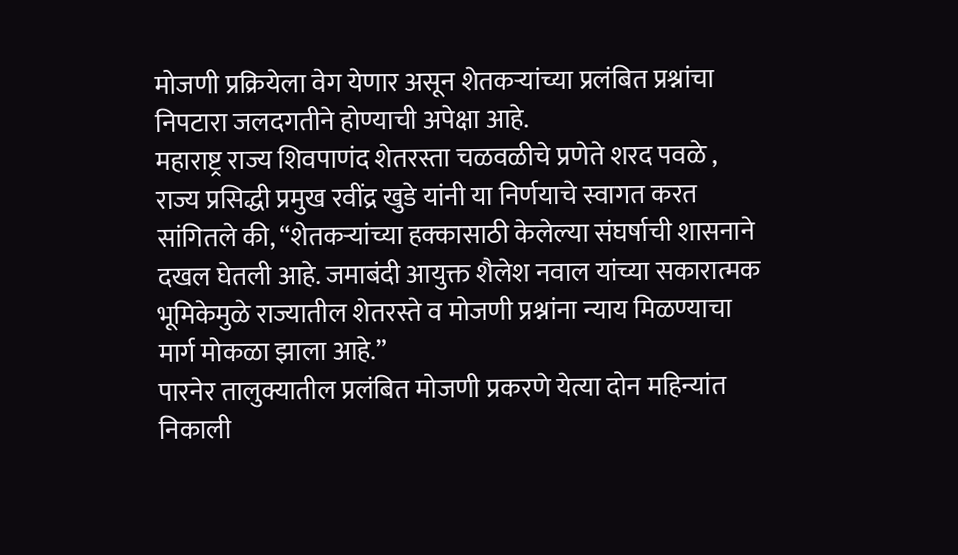मोजणी प्रक्रियेला वेग येणार असून शेतकऱ्यांच्या प्रलंबित प्रश्नांचा निपटारा जलदगतीने होण्याची अपेक्षा आहे.
महाराष्ट्र राज्य शिवपाणंद शेतरस्ता चळवळीचे प्रणेते शरद पवळे , राज्य प्रसिद्धी प्रमुख रवींद्र खुडे यांनी या निर्णयाचे स्वागत करत सांगितले की, “शेतकऱ्यांच्या हक्कासाठी केलेल्या संघर्षाची शासनाने दखल घेतली आहे. जमाबंदी आयुक्त शैलेश नवाल यांच्या सकारात्मक भूमिकेमुळे राज्यातील शेतरस्ते व मोजणी प्रश्नांना न्याय मिळण्याचा मार्ग मोकळा झाला आहे.”
पारनेर तालुक्यातील प्रलंबित मोजणी प्रकरणे येत्या दोन महिन्यांत निकाली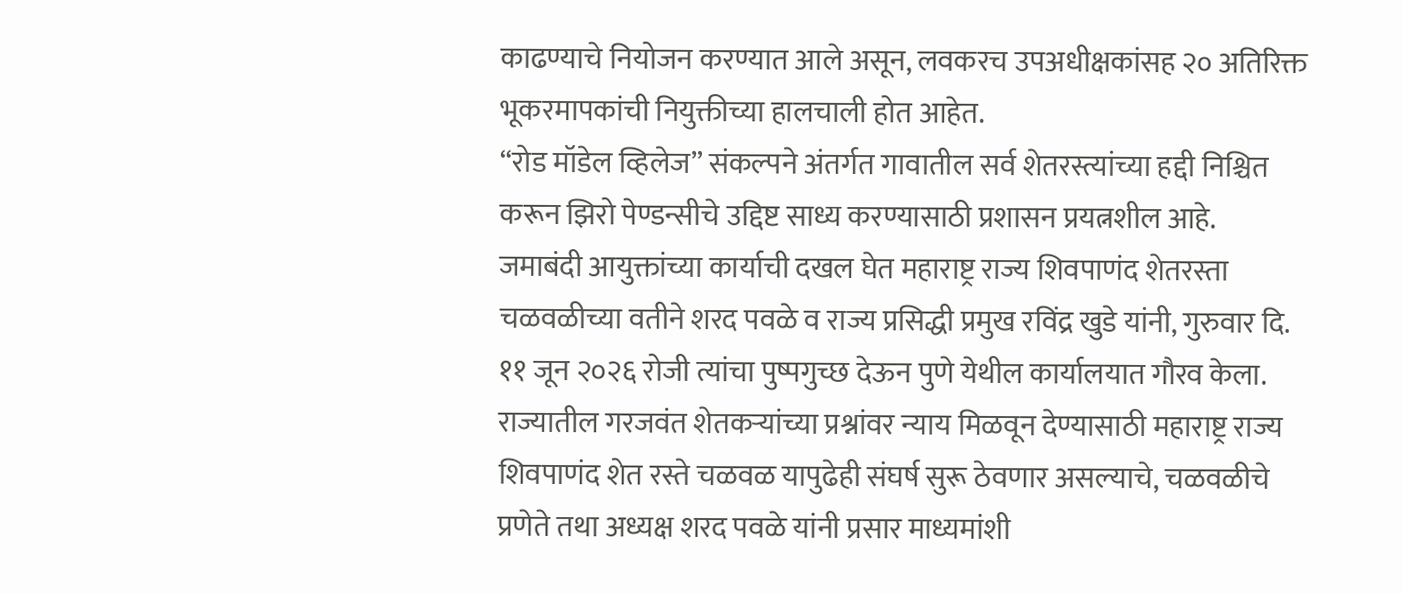काढण्याचे नियोजन करण्यात आले असून, लवकरच उपअधीक्षकांसह २० अतिरिक्त भूकरमापकांची नियुक्तीच्या हालचाली होत आहेत.
“रोड मॉडेल व्हिलेज” संकल्पने अंतर्गत गावातील सर्व शेतरस्त्यांच्या हद्दी निश्चित करून झिरो पेण्डन्सीचे उद्दिष्ट साध्य करण्यासाठी प्रशासन प्रयत्नशील आहे.
जमाबंदी आयुक्तांच्या कार्याची दखल घेत महाराष्ट्र राज्य शिवपाणंद शेतरस्ता चळवळीच्या वतीने शरद पवळे व राज्य प्रसिद्धी प्रमुख रविंद्र खुडे यांनी, गुरुवार दि. ११ जून २०२६ रोजी त्यांचा पुष्पगुच्छ देऊन पुणे येथील कार्यालयात गौरव केला.
राज्यातील गरजवंत शेतकऱ्यांच्या प्रश्नांवर न्याय मिळवून देण्यासाठी महाराष्ट्र राज्य शिवपाणंद शेत रस्ते चळवळ यापुढेही संघर्ष सुरू ठेवणार असल्याचे, चळवळीचे प्रणेते तथा अध्यक्ष शरद पवळे यांनी प्रसार माध्यमांशी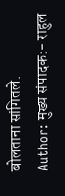बोलताना सांगितले.
Author: मुख्य संपादक:- राहुल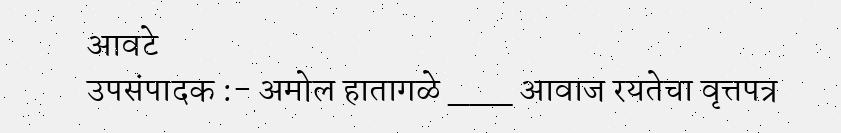आवटे
उपसंपादक :- अमोल हातागळे ___ आवाज रयतेचा वृत्तपत्र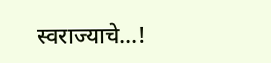स्वराज्याचे...!